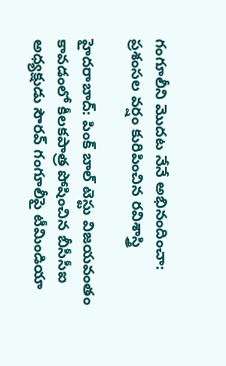గంగూలీని మొదట నేనే అభినందించా: ప్రశంసల వర్షం కురిపించిన రవిశాస్త్రి

హైదరాబాద్: పింక్ బాల్ టెస్టు విజయవంతం కావడంలో కీలకపాత్ర పోషించిన బీసీసీఐ అధ్యక్షుడు సౌరవ్ గంగూలీపై టీమిండియా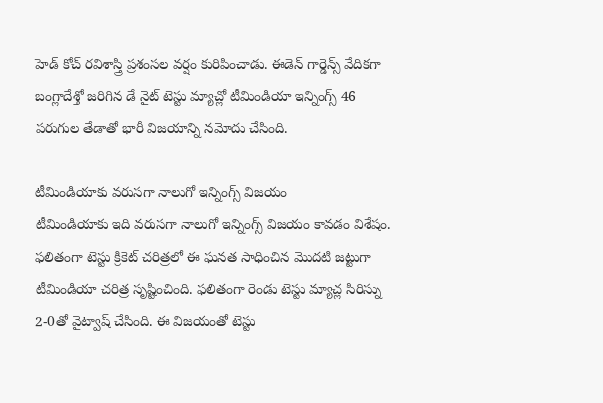హెడ్ కోచ్ రవిశాస్త్రి ప్రశంసల వర్షం కురిపించాడు. ఈడెన్ గార్డెన్స్ వేదికగా బంగ్లాదేశ్తో జరిగిన డే నైట్ టెస్టు మ్యాచ్లో టీమిండియా ఇన్నింగ్స్ 46 పరుగుల తేడాతో భారీ విజయాన్ని నమోదు చేసింది.

టీమిండియాకు వరుసగా నాలుగో ఇన్నింగ్స్ విజయం
టీమిండియాకు ఇది వరుసగా నాలుగో ఇన్నింగ్స్ విజయం కావడం విశేషం. ఫలితంగా టెస్టు క్రికెట్ చరిత్రలో ఈ ఘనత సాధించిన మొదటి జట్టుగా టీమిండియా చరిత్ర సృష్టించింది. ఫలితంగా రెండు టెస్టు మ్యాచ్ల సిరిస్ను 2-0తో వైట్వాష్ చేసింది. ఈ విజయంతో టెస్టు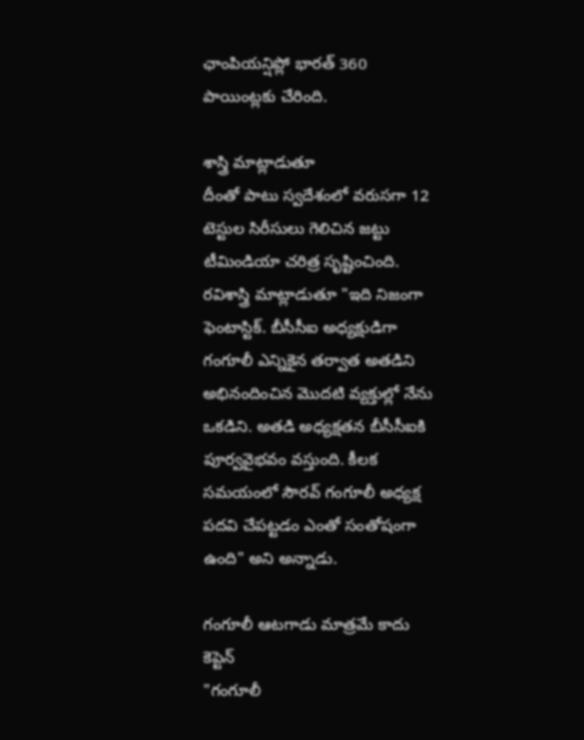ఛాంపియన్షిప్లో భారత్ 360 పాయింట్లకు చేరింది.

శాస్త్రి మాట్లాడుతూ
దీంతో పాటు స్వదేశంలో వరుసగా 12 టెస్టుల సిరీసులు గెలిచిన జట్టు టీమిండియా చరిత్ర సృష్టించింది. రవిశాస్త్రి మాట్లాడుతూ "ఇది నిజంగా ఫెంటాస్టిక్. బీసీసీఐ అధ్యక్షుడిగా గంగూలీ ఎన్నికైన తర్వాత అతడిని అభినందించిన మొదటి వ్యక్తుల్లో నేను ఒకడిని. అతడి అధ్యక్షతన బీసీసీఐకి పూర్వవైభవం వస్తుంది. కీలక సమయంలో సౌరవ్ గంగూలీ అధ్యక్ష పదవి చేపట్టడం ఎంతో సంతోషంగా ఉంది" అని అన్నాడు.

గంగూలీ ఆటగాడు మాత్రమే కాదు కెప్టెన్
"గంగూలీ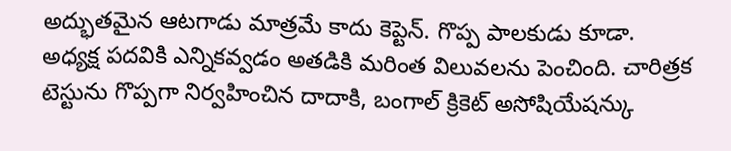అద్భుతమైన ఆటగాడు మాత్రమే కాదు కెప్టెన్. గొప్ప పాలకుడు కూడా. అధ్యక్ష పదవికి ఎన్నికవ్వడం అతడికి మరింత విలువలను పెంచింది. చారిత్రక టెస్టును గొప్పగా నిర్వహించిన దాదాకి, బంగాల్ క్రికెట్ అసోషియేషన్కు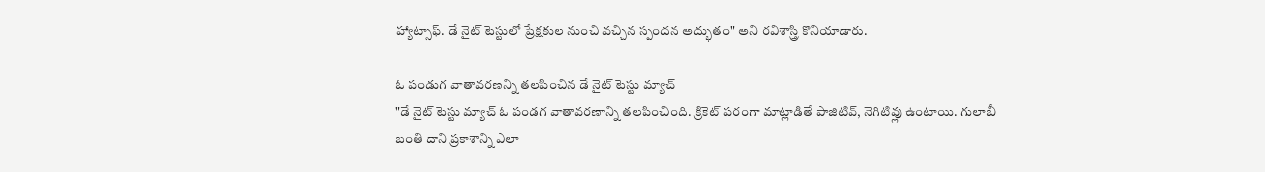హ్యాట్సాఫ్. డే నైట్ టెస్టులో ప్రేక్షకుల నుంచి వచ్చిన స్పందన అద్భుతం" అని రవిశాస్త్రి కొనియాడారు.

ఓ పండుగ వాతావరణన్ని తలపించిన డే నైట్ టెస్టు మ్యాచ్
"డే నైట్ టెస్టు మ్యాచ్ ఓ పండగ వాతావరణాన్ని తలపించింది. క్రికెట్ పరంగా మాట్లాడితే పాజిటివ్, నెగిటివ్లు ఉంటాయి. గులాబీ బంతి దాని ప్రకాశాన్ని ఎలా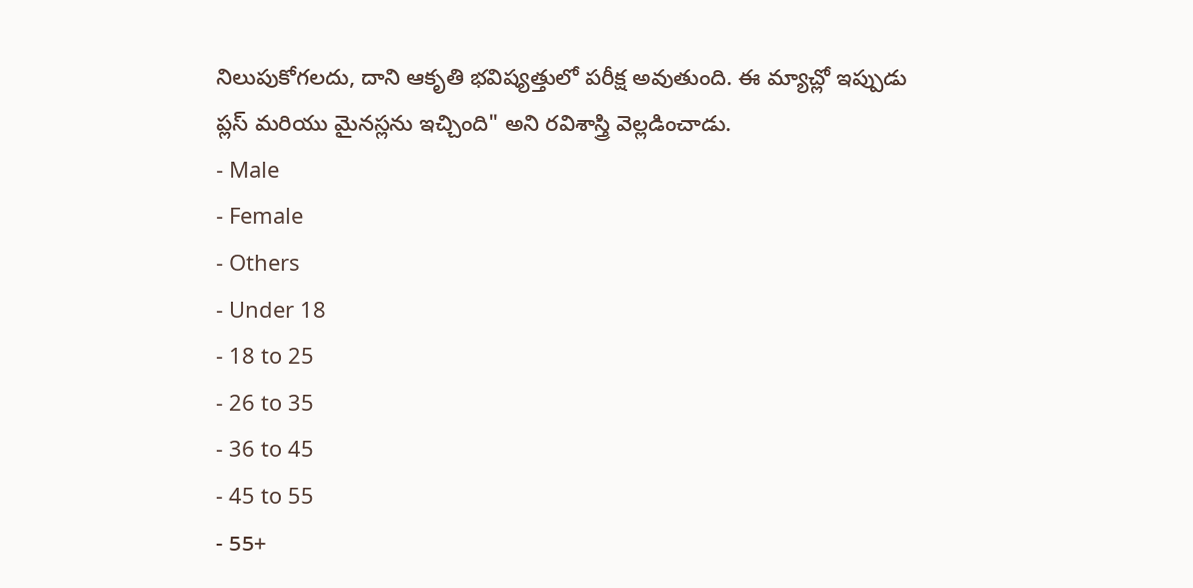నిలుపుకోగలదు, దాని ఆకృతి భవిష్యత్తులో పరీక్ష అవుతుంది. ఈ మ్యాచ్లో ఇప్పుడు ప్లస్ మరియు మైనస్లను ఇచ్చింది" అని రవిశాస్త్రి వెల్లడించాడు.
- Male
- Female
- Others
- Under 18
- 18 to 25
- 26 to 35
- 36 to 45
- 45 to 55
- 55+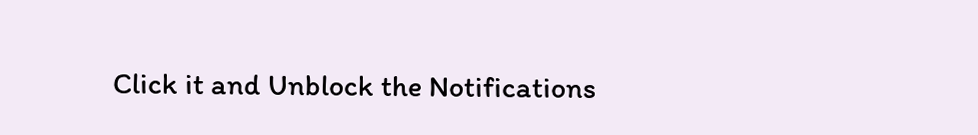Click it and Unblock the Notifications